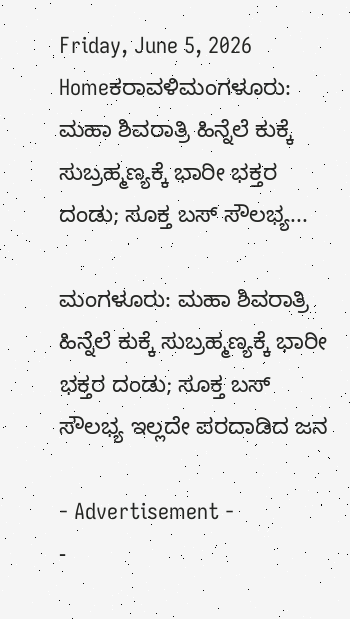Friday, June 5, 2026
Homeಕರಾವಳಿಮಂಗಳೂರು: ಮಹಾ ಶಿವರಾತ್ರಿ ಹಿನ್ನೆಲೆ ಕುಕ್ಕೆ ಸುಬ್ರಹ್ಮಣ್ಯಕ್ಕೆ ಭಾರೀ ಭಕ್ತರ ದಂಡು; ಸೂಕ್ತ ಬಸ್ ಸೌಲಭ್ಯ...

ಮಂಗಳೂರು: ಮಹಾ ಶಿವರಾತ್ರಿ ಹಿನ್ನೆಲೆ ಕುಕ್ಕೆ ಸುಬ್ರಹ್ಮಣ್ಯಕ್ಕೆ ಭಾರೀ ಭಕ್ತರ ದಂಡು; ಸೂಕ್ತ ಬಸ್ ಸೌಲಭ್ಯ ಇಲ್ಲದೇ ಪರದಾಡಿದ ಜನ

- Advertisement -
-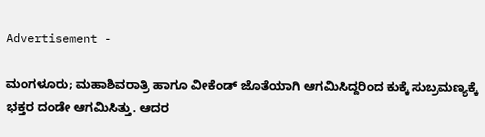Advertisement -

ಮಂಗಳೂರು; ಮಹಾಶಿವರಾತ್ರಿ ಹಾಗೂ ವೀಕೆಂಡ್ ಜೊತೆಯಾಗಿ ಆಗಮಿಸಿದ್ದರಿಂದ ಕುಕ್ಕೆ ಸುಬ್ರಮಣ್ಯಕ್ಕೆ ಭಕ್ತರ ದಂಡೇ ಆಗಮಿಸಿತ್ತು. ಆದರ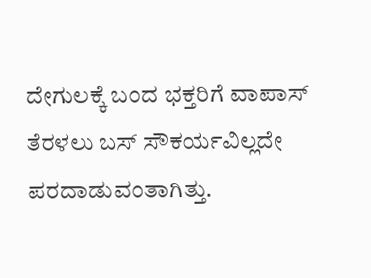ದೇಗುಲಕ್ಕೆ ಬಂದ ಭಕ್ತರಿಗೆ ವಾಪಾಸ್ ತೆರಳಲು ಬಸ್ ಸೌಕರ್ಯವಿಲ್ಲದೇ ಪರದಾಡುವಂತಾಗಿತ್ತು.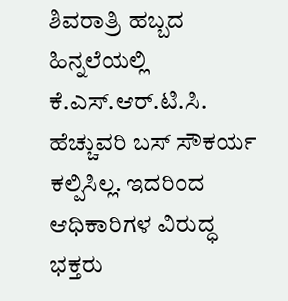ಶಿವರಾತ್ರಿ ಹಬ್ಬದ ಹಿನ್ನಲೆಯಲ್ಲಿ ಕೆ.ಎಸ್.ಆರ್.ಟಿ.ಸಿ. ಹೆಚ್ಚುವರಿ ಬಸ್ ಸೌಕರ್ಯ ಕಲ್ಪಿಸಿಲ್ಲ. ಇದರಿಂದ ಆಧಿಕಾರಿಗಳ ವಿರುದ್ಧ  ಭಕ್ತರು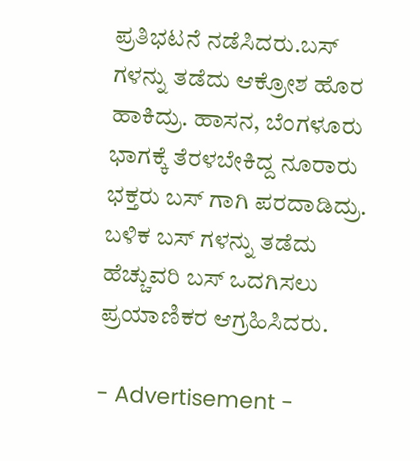ಪ್ರತಿಭಟನೆ ನಡೆಸಿದರು.ಬಸ್ ಗಳನ್ನು ತಡೆದು ಆಕ್ರೋಶ ಹೊರ ಹಾಕಿದ್ರು. ಹಾಸನ, ಬೆಂಗಳೂರು ಭಾಗಕ್ಕೆ ತೆರಳಬೇಕಿದ್ದ ನೂರಾರು ಭಕ್ತರು ಬಸ್ ಗಾಗಿ ಪರದಾಡಿದ್ರು. ಬಳಿಕ ಬಸ್ ಗಳನ್ನು ತಡೆದು ಹೆಚ್ಚುವರಿ ಬಸ್ ಒದಗಿಸಲು ಪ್ರಯಾಣಿಕರ ಆಗ್ರಹಿಸಿದರು.

- Advertisement -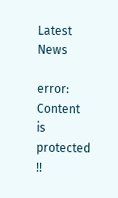Latest News

error: Content is protected !!